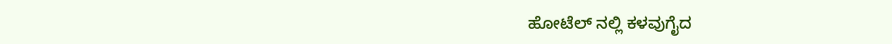ಹೋಟೆಲ್ ನಲ್ಲಿ ಕಳವುಗೈದ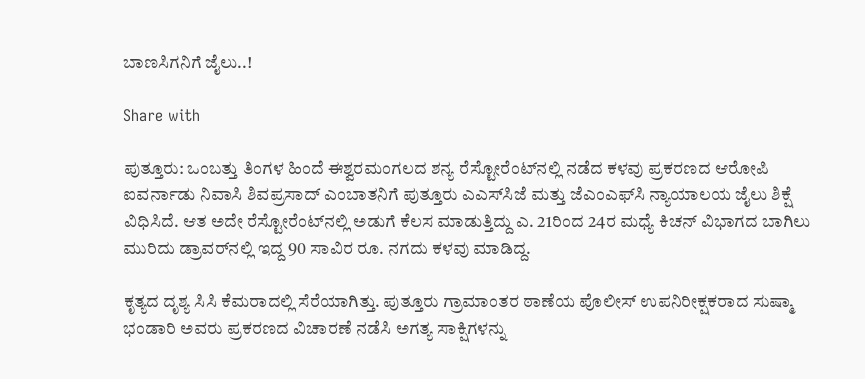ಬಾಣಸಿಗನಿಗೆ ಜೈಲು..!

Share with

ಪುತ್ತೂರು: ಒಂಬತ್ತು ತಿಂಗಳ ಹಿಂದೆ ಈಶ್ವರಮಂಗಲದ ಶನ್ಯ ರೆಸ್ಟೋರೆಂಟ್‌ನಲ್ಲಿ ನಡೆದ ಕಳವು ಪ್ರಕರಣದ ಆರೋಪಿ ಐವರ್ನಾಡು ನಿವಾಸಿ ಶಿವಪ್ರಸಾದ್ ಎಂಬಾತನಿಗೆ ಪುತ್ತೂರು ಎಎಸ್‌ಸಿಜೆ ಮತ್ತು ಜೆಎಂಎಫ್‌ಸಿ ನ್ಯಾಯಾಲಯ ಜೈಲು ಶಿಕ್ಷೆ ವಿಧಿಸಿದೆ. ಆತ ಅದೇ ರೆಸ್ಟೋರೆಂಟ್‌ನಲ್ಲಿ ಅಡುಗೆ ಕೆಲಸ ಮಾಡುತ್ತಿದ್ದು ಎ. 21ರಿಂದ 24ರ ಮಧ್ಯೆ ಕಿಚನ್ ವಿಭಾಗದ ಬಾಗಿಲು ಮುರಿದು ಡ್ರಾವರ್‌ನಲ್ಲಿ ಇದ್ದ 90 ಸಾವಿರ ರೂ. ನಗದು ಕಳವು ಮಾಡಿದ್ದ.

ಕೃತ್ಯದ ದೃಶ್ಯ ಸಿಸಿ ಕೆಮರಾದಲ್ಲಿ ಸೆರೆಯಾಗಿತ್ತು. ಪುತ್ತೂರು ಗ್ರಾಮಾಂತರ ಠಾಣೆಯ ಪೊಲೀಸ್ ಉಪನಿರೀಕ್ಷಕರಾದ ಸುಷ್ಮಾ ಭಂಡಾರಿ ಅವರು ಪ್ರಕರಣದ ವಿಚಾರಣೆ ನಡೆಸಿ ಅಗತ್ಯ ಸಾಕ್ಷಿಗಳನ್ನು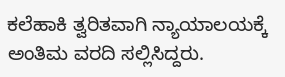ಕಲೆಹಾಕಿ ತ್ವರಿತವಾಗಿ ನ್ಯಾಯಾಲಯಕ್ಕೆ ಅಂತಿಮ ವರದಿ ಸಲ್ಲಿಸಿದ್ದರು.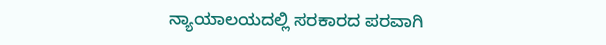ನ್ಯಾಯಾಲಯದಲ್ಲಿ ಸರಕಾರದ ಪರವಾಗಿ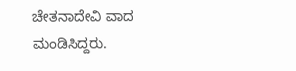ಚೇತನಾದೇವಿ ವಾದ ಮಂಡಿಸಿದ್ದರು.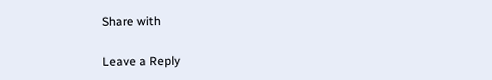Share with

Leave a Reply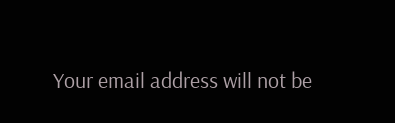Your email address will not be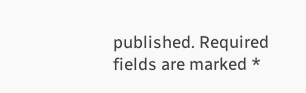published. Required fields are marked *